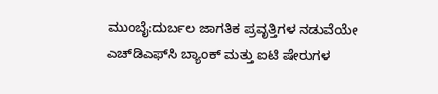ಮುಂಬೈ:ದುರ್ಬಲ ಜಾಗತಿಕ ಪ್ರವೃತ್ತಿಗಳ ನಡುವೆಯೇ ಎಚ್‌ಡಿಎಫ್‌ಸಿ ಬ್ಯಾಂಕ್ ಮತ್ತು ಐಟಿ ಷೇರುಗಳ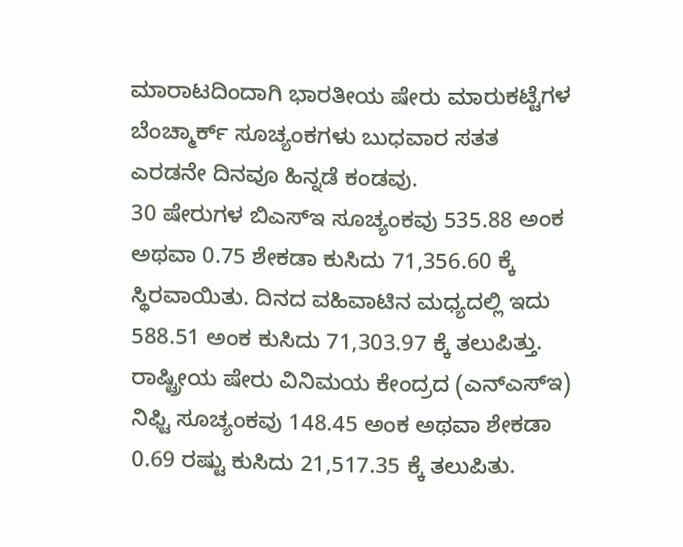ಮಾರಾಟದಿಂದಾಗಿ ಭಾರತೀಯ ಷೇರು ಮಾರುಕಟ್ಟೆಗಳ ಬೆಂಚ್ಮಾರ್ಕ್ ಸೂಚ್ಯಂಕಗಳು ಬುಧವಾರ ಸತತ ಎರಡನೇ ದಿನವೂ ಹಿನ್ನಡೆ ಕಂಡವು.
30 ಷೇರುಗಳ ಬಿಎಸ್‌ಇ ಸೂಚ್ಯಂಕವು 535.88 ಅಂಕ ಅಥವಾ 0.75 ಶೇಕಡಾ ಕುಸಿದು 71,356.60 ಕ್ಕೆ ಸ್ಥಿರವಾಯಿತು. ದಿನದ ವಹಿವಾಟಿನ ಮಧ್ಯದಲ್ಲಿ ಇದು 588.51 ಅಂಕ ಕುಸಿದು 71,303.97 ಕ್ಕೆ ತಲುಪಿತ್ತು.
ರಾಷ್ಟ್ರೀಯ ಷೇರು ವಿನಿಮಯ ಕೇಂದ್ರದ (ಎನ್ಎಸ್ಇ) ನಿಫ್ಟಿ ಸೂಚ್ಯಂಕವು 148.45 ಅಂಕ ಅಥವಾ ಶೇಕಡಾ 0.69 ರಷ್ಟು ಕುಸಿದು 21,517.35 ಕ್ಕೆ ತಲುಪಿತು.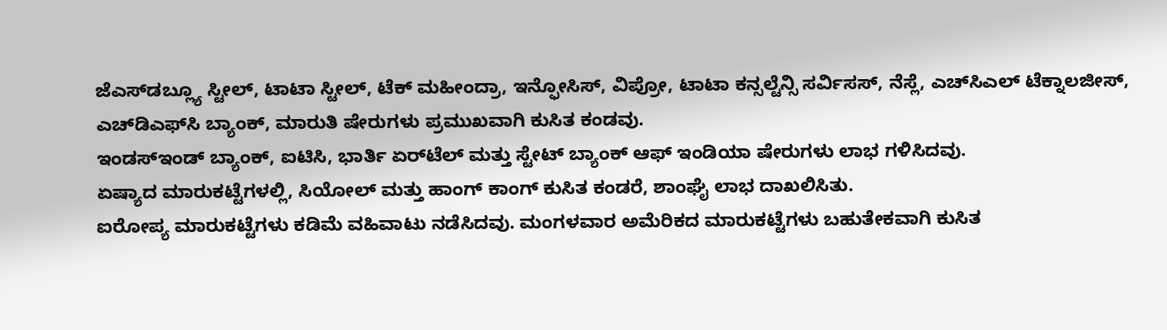ಜೆಎಸ್‌ಡಬ್ಲ್ಯೂ ಸ್ಟೀಲ್, ಟಾಟಾ ಸ್ಟೀಲ್, ಟೆಕ್ ಮಹೀಂದ್ರಾ, ಇನ್ಫೋಸಿಸ್, ವಿಪ್ರೋ, ಟಾಟಾ ಕನ್ಸಲ್ಟೆನ್ಸಿ ಸರ್ವಿಸಸ್, ನೆಸ್ಲೆ, ಎಚ್‌ಸಿಎಲ್ ಟೆಕ್ನಾಲಜೀಸ್, ಎಚ್‌ಡಿಎಫ್‌ಸಿ ಬ್ಯಾಂಕ್, ಮಾರುತಿ ಷೇರುಗಳು ಪ್ರಮುಖವಾಗಿ ಕುಸಿತ ಕಂಡವು.
ಇಂಡಸ್‌ಇಂಡ್ ಬ್ಯಾಂಕ್, ಐಟಿಸಿ, ಭಾರ್ತಿ ಏರ್‌ಟೆಲ್ ಮತ್ತು ಸ್ಟೇಟ್ ಬ್ಯಾಂಕ್ ಆಫ್ ಇಂಡಿಯಾ ಷೇರುಗಳು ಲಾಭ ಗಳಿಸಿದವು.
ಏಷ್ಯಾದ ಮಾರುಕಟ್ಟೆಗಳಲ್ಲಿ, ಸಿಯೋಲ್ ಮತ್ತು ಹಾಂಗ್ ಕಾಂಗ್ ಕುಸಿತ ಕಂಡರೆ, ಶಾಂಘೈ ಲಾಭ ದಾಖಲಿಸಿತು.
ಐರೋಪ್ಯ ಮಾರುಕಟ್ಟೆಗಳು ಕಡಿಮೆ ವಹಿವಾಟು ನಡೆಸಿದವು. ಮಂಗಳವಾರ ಅಮೆರಿಕದ ಮಾರುಕಟ್ಟೆಗಳು ಬಹುತೇಕವಾಗಿ ಕುಸಿತ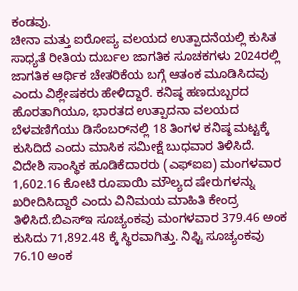ಕಂಡವು.
ಚೀನಾ ಮತ್ತು ಐರೋಪ್ಯ ವಲಯದ ಉತ್ಪಾದನೆಯಲ್ಲಿ ಕುಸಿತ ಸಾಧ್ಯತೆ ರೀತಿಯ ದುರ್ಬಲ ಜಾಗತಿಕ ಸೂಚಕಗಳು 2024ರಲ್ಲಿ ಜಾಗತಿಕ ಆರ್ಥಿಕ ಚೇತರಿಕೆಯ ಬಗ್ಗೆ ಆತಂಕ ಮೂಡಿಸಿದವು ಎಂದು ವಿಶ್ಲೇಷಕರು ಹೇಳಿದ್ದಾರೆ. ಕನಿಷ್ಠ ಹಣದುಬ್ಬರದ ಹೊರತಾಗಿಯೂ, ಭಾರತದ ಉತ್ಪಾದನಾ ವಲಯದ ಬೆಳವಣಿಗೆಯು ಡಿಸೆಂಬರ್‌ನಲ್ಲಿ 18 ತಿಂಗಳ ಕನಿಷ್ಠ ಮಟ್ಟಕ್ಕೆ ಕುಸಿದಿದೆ ಎಂದು ಮಾಸಿಕ ಸಮೀಕ್ಷೆ ಬುಧವಾರ ತಿಳಿಸಿದೆ.
ವಿದೇಶಿ ಸಾಂಸ್ಥಿಕ ಹೂಡಿಕೆದಾರರು (ಎಫ್‌ಐಐ) ಮಂಗಳವಾರ 1,602.16 ಕೋಟಿ ರೂಪಾಯಿ ಮೌಲ್ಯದ ಷೇರುಗಳನ್ನು ಖರೀದಿಸಿದ್ದಾರೆ ಎಂದು ವಿನಿಮಯ ಮಾಹಿತಿ ಕೇಂದ್ರ ತಿಳಿಸಿದೆ.ಬಿಎಸ್ಇ ಸೂಚ್ಯಂಕವು ಮಂಗಳವಾರ 379.46 ಅಂಕ ಕುಸಿದು 71,892.48 ಕ್ಕೆ ಸ್ಥಿರವಾಗಿತ್ತು. ನಿಫ್ಟಿ ಸೂಚ್ಯಂಕವು 76.10 ಅಂಕ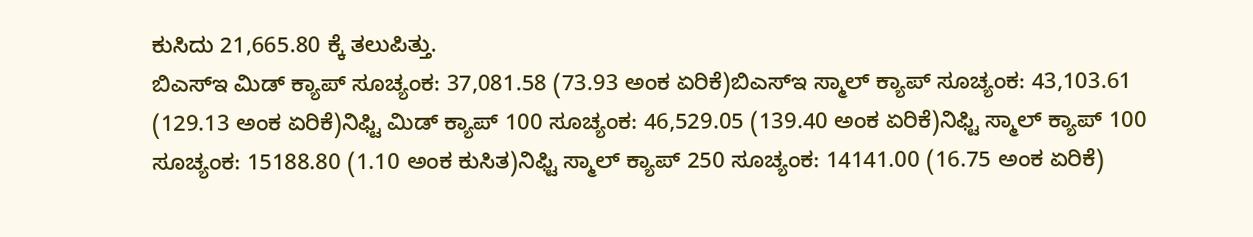ಕುಸಿದು 21,665.80 ಕ್ಕೆ ತಲುಪಿತ್ತು.
ಬಿಎಸ್ಇ ಮಿಡ್ ಕ್ಯಾಪ್ ಸೂಚ್ಯಂಕ: 37,081.58 (73.93 ಅಂಕ ಏರಿಕೆ)ಬಿಎಸ್ಇ ಸ್ಮಾಲ್ ಕ್ಯಾಪ್ ಸೂಚ್ಯಂಕ: 43,103.61 (129.13 ಅಂಕ ಏರಿಕೆ)ನಿಫ್ಟಿ ಮಿಡ್ ಕ್ಯಾಪ್ 100 ಸೂಚ್ಯಂಕ: 46,529.05 (139.40 ಅಂಕ ಏರಿಕೆ)ನಿಫ್ಟಿ ಸ್ಮಾಲ್ ಕ್ಯಾಪ್ 100 ಸೂಚ್ಯಂಕ: 15188.80 (1.10 ಅಂಕ ಕುಸಿತ)ನಿಫ್ಟಿ ಸ್ಮಾಲ್ ಕ್ಯಾಪ್ 250 ಸೂಚ್ಯಂಕ: 14141.00 (16.75 ಅಂಕ ಏರಿಕೆ)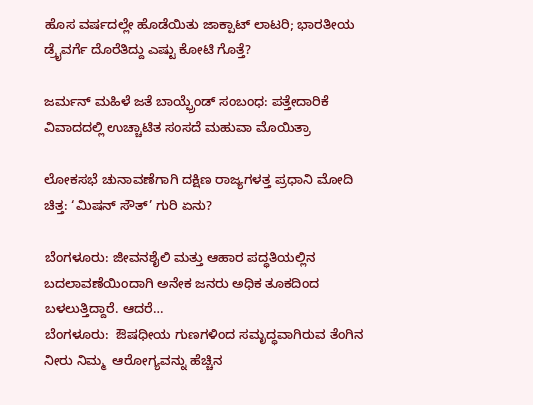ಹೊಸ ವರ್ಷದಲ್ಲೇ ಹೊಡೆಯಿತು ಜಾಕ್ಪಾಟ್ ಲಾಟರಿ; ಭಾರತೀಯ ಡ್ರೈವರ್ಗೆ ದೊರೆತಿದ್ದು ಎಷ್ಟು ಕೋಟಿ ಗೊತ್ತೆ?

ಜರ್ಮನ್ ಮಹಿಳೆ ಜತೆ ಬಾಯ್ಫ್ರೆಂಡ್ ಸಂಬಂಧ: ಪತ್ತೇದಾರಿಕೆ ವಿವಾದದಲ್ಲಿ ಉಚ್ಚಾಟಿತ ಸಂಸದೆ ಮಹುವಾ ಮೊಯಿತ್ರಾ

ಲೋಕಸಭೆ ಚುನಾವಣೆಗಾಗಿ ದಕ್ಷಿಣ ರಾಜ್ಯಗಳತ್ತ ಪ್ರಧಾನಿ ಮೋದಿ ಚಿತ್ತ: ‘ಮಿಷನ್ ಸೌತ್’ ಗುರಿ ಏನು?

ಬೆಂಗಳೂರು: ಜೀವನಶೈಲಿ ಮತ್ತು ಆಹಾರ ಪದ್ಧತಿಯಲ್ಲಿನ ಬದಲಾವಣೆಯಿಂದಾಗಿ ಅನೇಕ ಜನರು ಅಧಿಕ ತೂಕದಿಂದ ಬಳಲುತ್ತಿದ್ದಾರೆ. ಆದರೆ…
ಬೆಂಗಳೂರು:  ಔಷಧೀಯ ಗುಣಗಳಿಂದ ಸಮೃದ್ಧವಾಗಿರುವ ತೆಂಗಿನ ನೀರು ನಿಮ್ಮ  ಆರೋಗ್ಯವನ್ನು ಹೆಚ್ಚಿನ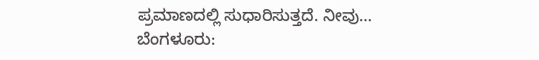ಪ್ರಮಾಣದಲ್ಲಿ ಸುಧಾರಿಸುತ್ತದೆ. ನೀವು…
ಬೆಂಗಳೂರು: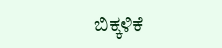ಬಿಕ್ಕಳಿಕೆ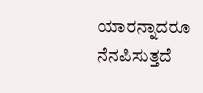ಯಾರನ್ನಾದರೂ ನೆನಪಿಸುತ್ತದೆ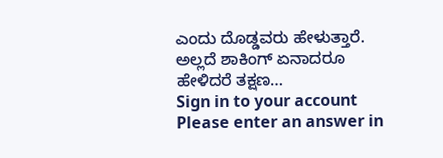ಎಂದು ದೊಡ್ಡವರು ಹೇಳುತ್ತಾರೆ. ಅಲ್ಲದೆ ಶಾಕಿಂಗ್ ಏನಾದರೂ ಹೇಳಿದರೆ ತಕ್ಷಣ…
Sign in to your account
Please enter an answer in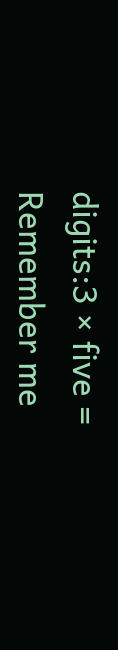digits:3 × five =
Remember me